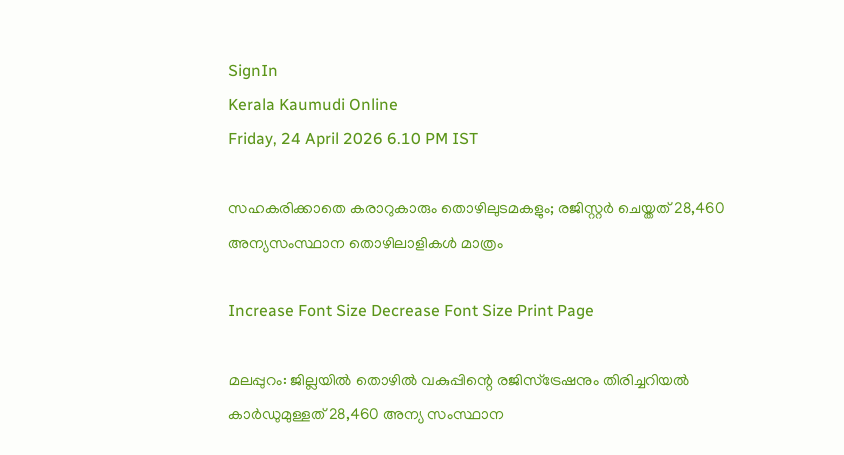SignIn
Kerala Kaumudi Online
Friday, 24 April 2026 6.10 PM IST

സഹകരിക്കാതെ കരാറുകാരും തൊഴിലുടമകളും; രജിസ്റ്റർ ചെയ്തത് 28,460 അന്യസംസ്ഥാന തൊഴിലാളികൾ മാത്രം

Increase Font Size Decrease Font Size Print Page

മലപ്പുറം: ജില്ലയിൽ തൊഴിൽ വകുപ്പിന്റെ രജിസ്‌ട്രേഷനും തിരിച്ചറിയൽ കാർഡുമുള്ളത് 28,460 അന്യ സംസ്ഥാന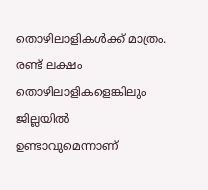തൊഴിലാളികൾക്ക് മാത്രം. രണ്ട് ലക്ഷം തൊഴിലാളികളെങ്കിലും ജില്ലയിൽ ഉണ്ടാവുമെന്നാണ്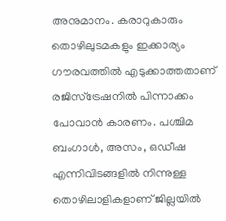അനുമാനം. കരാറുകാരും തൊഴിലുടമകളും ഇക്കാര്യം ഗൗരവത്തിൽ എടുക്കാത്തതാണ് രജിസ്ട്രേഷനിൽ പിന്നാക്കം പോവാൻ കാരണം. പശ്ചിമ ബംഗാൾ, അസം, ഒഡീഷ എന്നിവിടങ്ങളിൽ നിന്നുള്ള തൊഴിലാളികളാണ് ജില്ലയിൽ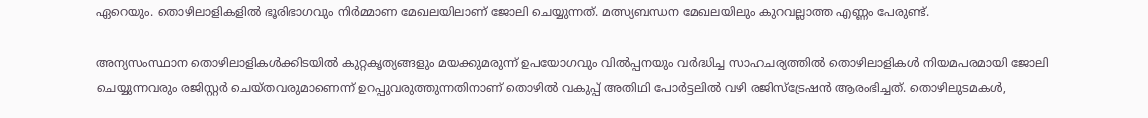ഏറെയും. തൊഴിലാളികളിൽ ഭൂരിഭാഗവും നിർമ്മാണ മേഖലയിലാണ് ജോലി ചെയ്യുന്നത്. മത്സ്യബന്ധന മേഖലയിലും കുറവല്ലാത്ത എണ്ണം പേരുണ്ട്.

അന്യസംസ്ഥാന തൊഴിലാളികൾക്കിടയിൽ കുറ്റകൃത്യങ്ങളും മയക്കുമരുന്ന് ഉപയോഗവും വിൽപ്പനയും വർദ്ധിച്ച സാഹചര്യത്തിൽ തൊഴിലാളികൾ നിയമപരമായി ജോലി ചെയ്യുന്നവരും രജിസ്റ്റർ ചെയ്തവരുമാണെന്ന് ഉറപ്പുവരുത്തുന്നതിനാണ് തൊഴിൽ വകുപ്പ് അതിഥി പോർട്ടലിൽ വഴി രജിസ്‌ട്രേഷൻ ആരംഭിച്ചത്. തൊഴിലുടമകൾ,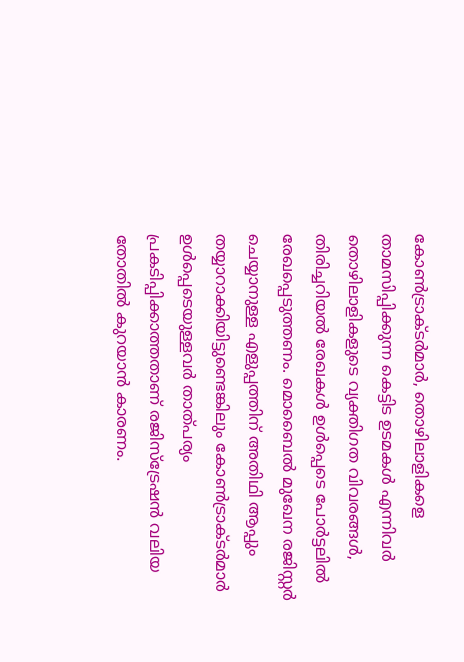കോൺട്രാക്ടർമാർ, തൊഴിലാളികളെ താമസിപ്പിക്കുന്ന കെട്ടിട ഉടമകൾ എന്നിവർ തൊഴിലാളികളുടെ വ്യക്തിഗത വിവരങ്ങൾ, തിരിച്ചറിയൽ രേഖകൾ ഉൾപ്പെടെ പോർട്ടലിൽ രേഖപ്പെടുത്തണം. മൊബൈൽ മുഖേന രജിസ്റ്റർ ചെയ്യാനുള്ള എളുപ്പത്തിന് അതിഥി ആപ്പും തയ്യാറാക്കിയിട്ടുണ്ടെങ്കിലും കോൺട്രാക്ടർമാർ ഉൾപ്പെടെയുള്ളവർ താത്പര്യം പ്രകടിപ്പിക്കാത്തതാണ് രജിസ്‌ട്രേഷൻ വലിയ തോതിൽ കുറയാൻ കാരണം.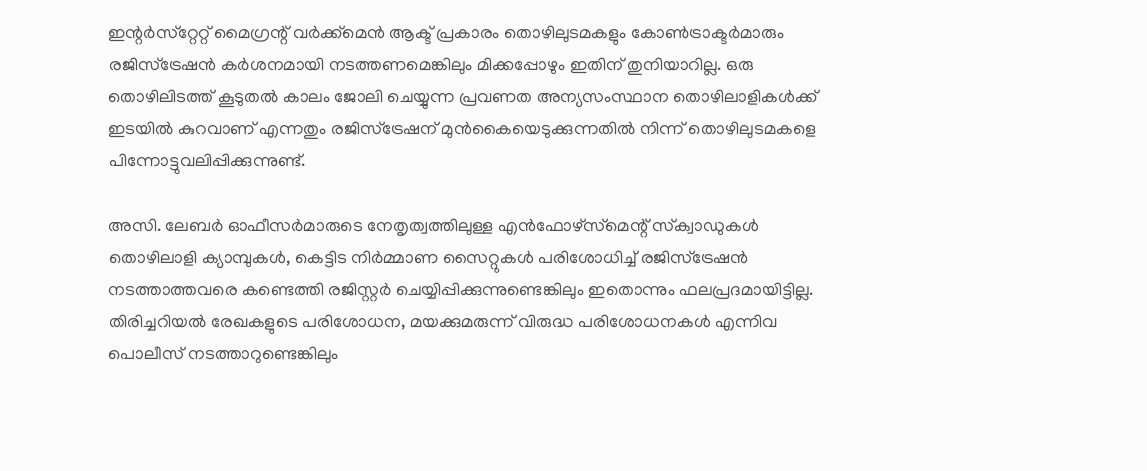ഇന്റർസ്‌റ്റേറ്റ് മൈഗ്രന്റ് വർക്ക്‌മെൻ ആക്ട് പ്രകാരം തൊഴിലുടമകളും കോൺട്രാക്ടർമാരും രജിസ്‌ട്രേഷൻ കർശനമായി നടത്തണമെങ്കിലും മിക്കപ്പോഴും ഇതിന് തുനിയാറില്ല. ഒരു തൊഴിലിടത്ത് കൂടുതൽ കാലം ജോലി ചെയ്യുന്ന പ്രവണത അന്യസംസ്ഥാന തൊഴിലാളികൾക്ക് ഇടയിൽ കുറവാണ് എന്നതും രജിസ്‌ട്രേഷന് മുൻകൈയെടുക്കുന്നതിൽ നിന്ന് തൊഴിലുടമകളെ പിന്നോട്ടുവലിപ്പിക്കുന്നുണ്ട്.

അസി. ലേബർ ഓഫീസർമാരുടെ നേതൃത്വത്തിലുള്ള എൻഫോഴ്സ്‌മെന്റ് സ്‌ക്വാഡുകൾ തൊഴിലാളി ക്യാമ്പുകൾ, കെട്ടിട നിർമ്മാണ സൈറ്റുകൾ പരിശോധിച്ച് രജിസ്‌ട്രേഷൻ നടത്താത്തവരെ കണ്ടെത്തി രജിസ്റ്റർ ചെയ്യിപ്പിക്കുന്നുണ്ടെങ്കിലും ഇതൊന്നും ഫലപ്രദമായിട്ടില്ല. തിരിച്ചറിയൽ രേഖകളുടെ പരിശോധന, മയക്കുമരുന്ന് വിരുദ്ധ പരിശോധനകൾ എന്നിവ പൊലീസ് നടത്താറുണ്ടെങ്കിലും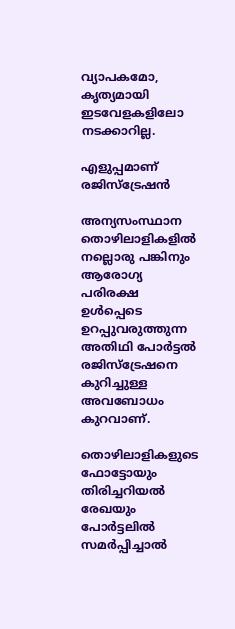വ്യാപകമോ, കൃത്യമായി ഇടവേളകളിലോ നടക്കാറില്ല.

എളുപ്പമാണ് രജിസ്‌ട്രേഷൻ

അന്യസംസ്ഥാന തൊഴിലാളികളിൽ നല്ലൊരു പങ്കിനും ആരോഗ്യ പരിരക്ഷ ഉൾപ്പെടെ ഉറപ്പുവരുത്തുന്ന അതിഥി പോർട്ടൽ രജിസ്‌ട്രേഷനെ കുറിച്ചുള്ള അവബോധം കുറവാണ്.

തൊഴിലാളികളുടെ ഫോട്ടോയും തിരിച്ചറിയൽ രേഖയും പോർട്ടലിൽ സമർപ്പിച്ചാൽ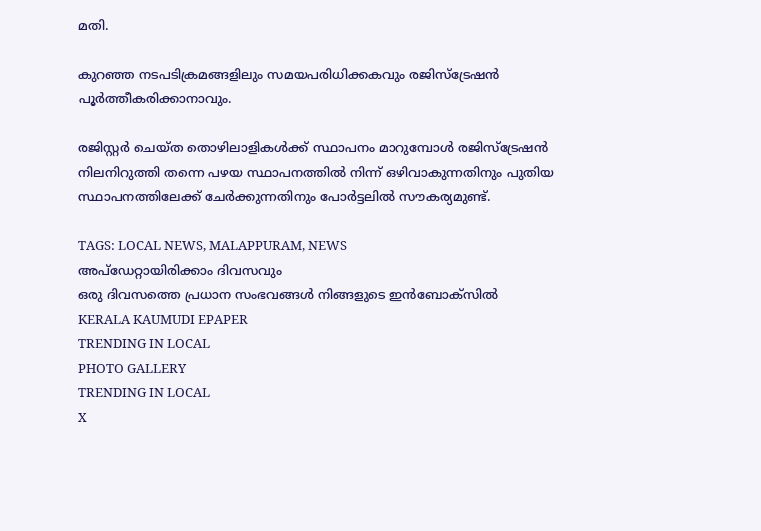മതി.

കുറഞ്ഞ നടപടിക്രമങ്ങളിലും സമയപരിധിക്കകവും രജിസ്‌ട്രേഷൻ പൂർത്തീകരിക്കാനാവും.

രജിസ്റ്റർ ചെയ്ത തൊഴിലാളികൾക്ക് സ്ഥാപനം മാറുമ്പോൾ രജിസ്‌ട്രേഷൻ നിലനിറുത്തി തന്നെ പഴയ സ്ഥാപനത്തിൽ നിന്ന് ഒഴിവാകുന്നതിനും പുതിയ സ്ഥാപനത്തിലേക്ക് ചേർക്കുന്നതിനും പോർട്ടലിൽ സൗകര്യമുണ്ട്.

TAGS: LOCAL NEWS, MALAPPURAM, NEWS
അപ്ഡേറ്റായിരിക്കാം ദിവസവും
ഒരു ദിവസത്തെ പ്രധാന സംഭവങ്ങൾ നിങ്ങളുടെ ഇൻബോക്സിൽ
KERALA KAUMUDI EPAPER
TRENDING IN LOCAL
PHOTO GALLERY
TRENDING IN LOCAL
X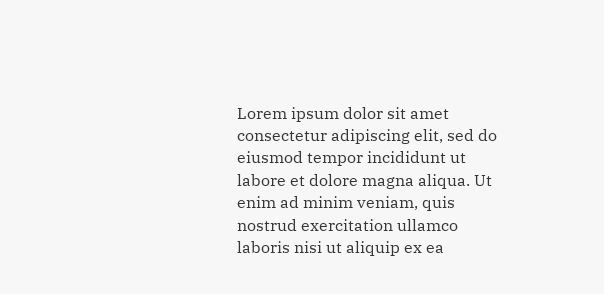Lorem ipsum dolor sit amet
consectetur adipiscing elit, sed do eiusmod tempor incididunt ut labore et dolore magna aliqua. Ut enim ad minim veniam, quis nostrud exercitation ullamco laboris nisi ut aliquip ex ea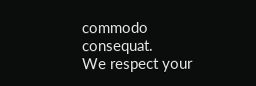commodo consequat.
We respect your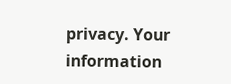privacy. Your information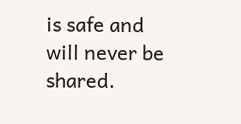is safe and will never be shared.